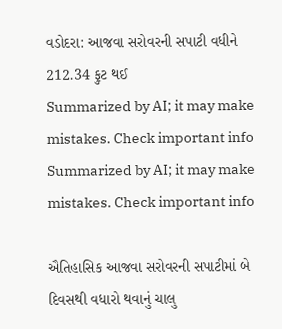વડોદરા: આજવા સરોવરની સપાટી વધીને 212.34 ફુટ થઈ
Summarized by AI; it may make mistakes. Check important info
Summarized by AI; it may make mistakes. Check important info

ઐતિહાસિક આજવા સરોવરની સપાટીમાં બે દિવસથી વધારો થવાનું ચાલુ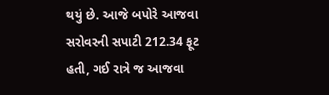થયું છે. આજે બપોરે આજવા સરોવરની સપાટી 212.34 ફૂટ હતી, ગઈ રાત્રે જ આજવા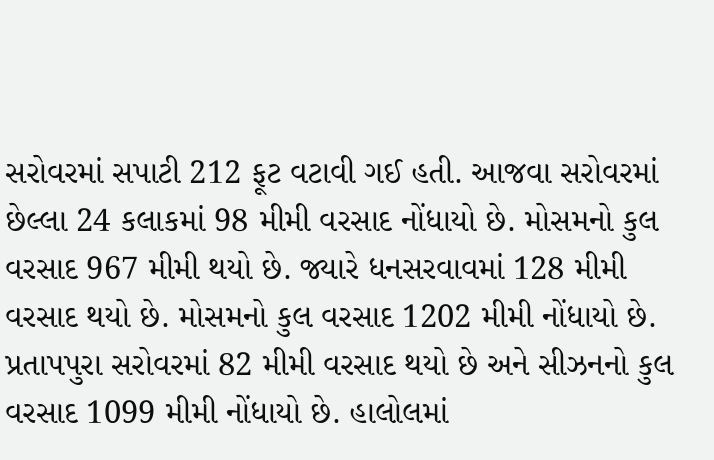સરોવરમાં સપાટી 212 ફૂટ વટાવી ગઈ હતી. આજવા સરોવરમાં છેલ્લા 24 કલાકમાં 98 મીમી વરસાદ નોંધાયો છે. મોસમનો કુલ વરસાદ 967 મીમી થયો છે. જ્યારે ધનસરવાવમાં 128 મીમી વરસાદ થયો છે. મોસમનો કુલ વરસાદ 1202 મીમી નોંધાયો છે.
પ્રતાપપુરા સરોવરમાં 82 મીમી વરસાદ થયો છે અને સીઝનનો કુલ વરસાદ 1099 મીમી નોંધાયો છે. હાલોલમાં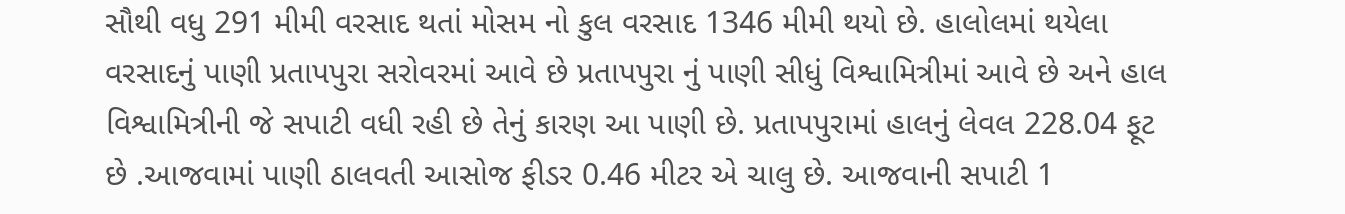સૌથી વધુ 291 મીમી વરસાદ થતાં મોસમ નો કુલ વરસાદ 1346 મીમી થયો છે. હાલોલમાં થયેલા વરસાદનું પાણી પ્રતાપપુરા સરોવરમાં આવે છે પ્રતાપપુરા નું પાણી સીધું વિશ્વામિત્રીમાં આવે છે અને હાલ વિશ્વામિત્રીની જે સપાટી વધી રહી છે તેનું કારણ આ પાણી છે. પ્રતાપપુરામાં હાલનું લેવલ 228.04 ફૂટ છે .આજવામાં પાણી ઠાલવતી આસોજ ફીડર 0.46 મીટર એ ચાલુ છે. આજવાની સપાટી 1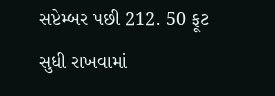સપ્ટેમ્બર પછી 212. 50 ફૂટ સુધી રાખવામાં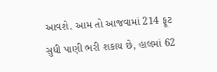આવશે. આમ તો આજવામાં 214 ફૂટ સુધી પાણી ભરી શકાય છે, હાલમાં 62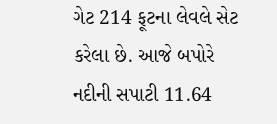ગેટ 214 ફૂટના લેવલે સેટ કરેલા છે. આજે બપોરે નદીની સપાટી 11.64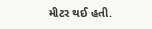મીટર થઈ હતી.